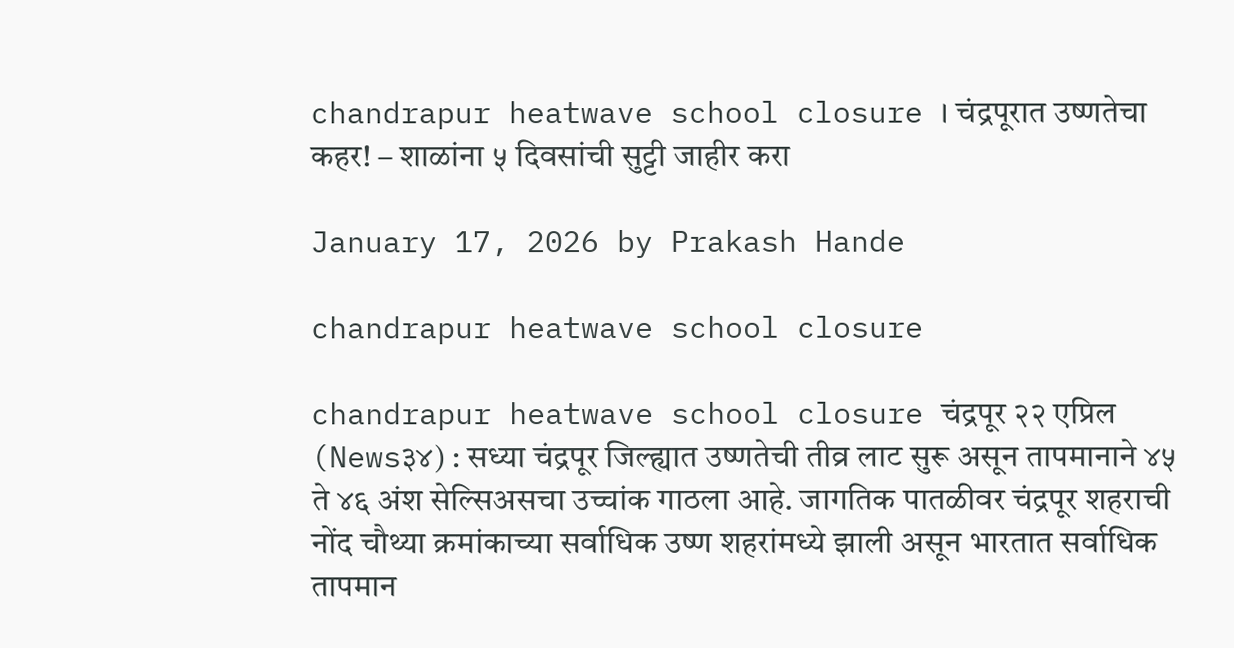chandrapur heatwave school closure । चंद्रपूरात उष्णतेचा कहर! – शाळांना ५ दिवसांची सुट्टी जाहीर करा

January 17, 2026 by Prakash Hande

chandrapur heatwave school closure

chandrapur heatwave school closure चंद्रपूर २२ एप्रिल (News३४) : सध्या चंद्रपूर जिल्ह्यात उष्णतेची तीव्र लाट सुरू असून तापमानाने ४५ ते ४६ अंश सेल्सिअसचा उच्चांक गाठला आहे. जागतिक पातळीवर चंद्रपूर शहराची नोंद चौथ्या क्रमांकाच्या सर्वाधिक उष्ण शहरांमध्ये झाली असून भारतात सर्वाधिक तापमान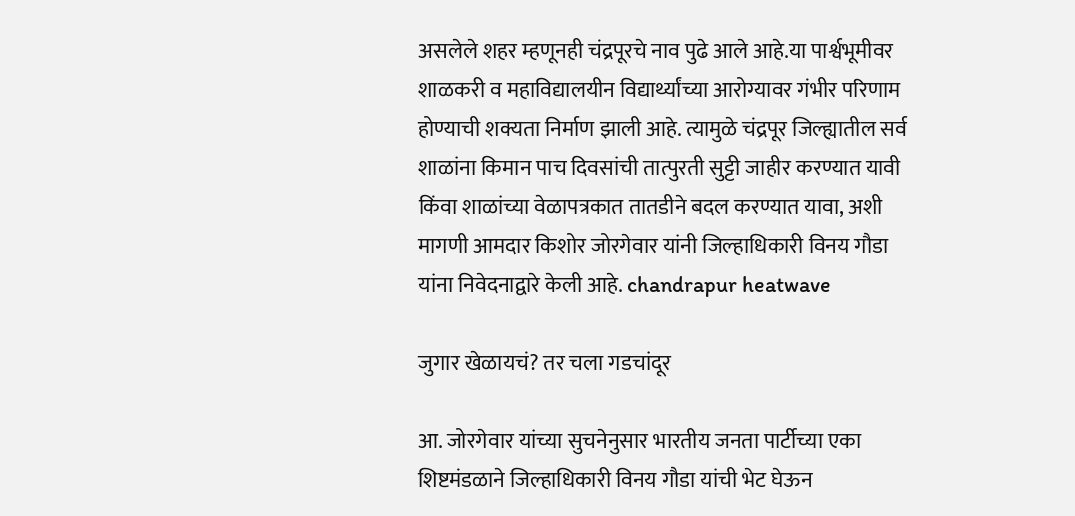असलेले शहर म्हणूनही चंद्रपूरचे नाव पुढे आले आहे.या पार्श्वभूमीवर शाळकरी व महाविद्यालयीन विद्यार्थ्यांच्या आरोग्यावर गंभीर परिणाम होण्याची शक्यता निर्माण झाली आहे. त्यामुळे चंद्रपूर जिल्ह्यातील सर्व शाळांना किमान पाच दिवसांची तात्पुरती सुट्टी जाहीर करण्यात यावी किंवा शाळांच्या वेळापत्रकात तातडीने बदल करण्यात यावा, अशी मागणी आमदार किशोर जोरगेवार यांनी जिल्हाधिकारी विनय गौडा यांना निवेदनाद्वारे केली आहे. chandrapur heatwave

जुगार खेळायचं? तर चला गडचांदूर

आ. जोरगेवार यांच्या सुचनेनुसार भारतीय जनता पार्टीच्या एका शिष्टमंडळाने जिल्हाधिकारी विनय गौडा यांची भेट घेऊन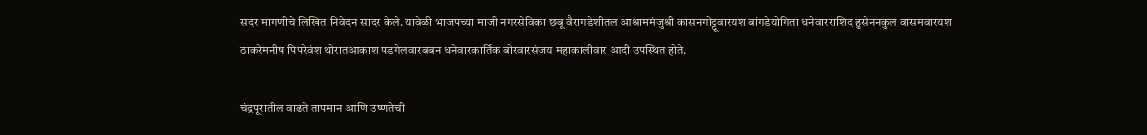सदर मागणीचे लिखित निवेदन सादर केले. यावेळी भाजपच्या माजी नगरसेविका छबू वैरागडेशीतल आश्राममंजुश्री कासनगोट्टूवारयश बांगडेयोगिता धनेवारराशिद हुसेननकुल वासमवारयश ठाकरेमनीष पिपरेवंश थोरातआकाश पडगेलवारबबन धनेवारकार्तिक बोरवारसंजय महाकालीवार आदी उपस्थित होते.

चंद्रपूरातील वाढते तापमान आणि उष्णतेची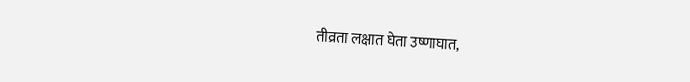तीव्रता लक्षात घेता उष्णाघात,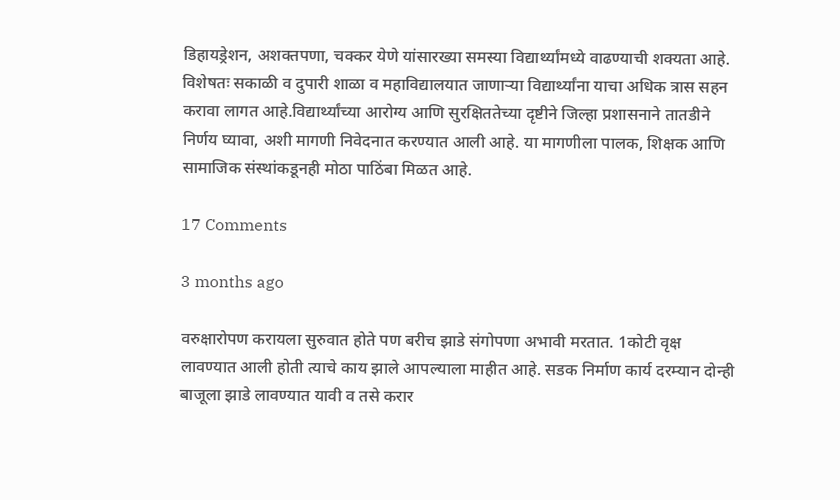डिहायड्रेशन, अशक्तपणा, चक्कर येणे यांसारख्या समस्या विद्यार्थ्यांमध्ये वाढण्याची शक्यता आहे. विशेषतः सकाळी व दुपारी शाळा व महाविद्यालयात जाणाऱ्या विद्यार्थ्यांना याचा अधिक त्रास सहन करावा लागत आहे.विद्यार्थ्यांच्या आरोग्य आणि सुरक्षिततेच्या दृष्टीने जिल्हा प्रशासनाने तातडीने निर्णय घ्यावा, अशी मागणी निवेदनात करण्यात आली आहे. या मागणीला पालक, शिक्षक आणि सामाजिक संस्थांकडूनही मोठा पाठिंबा मिळत आहे.

17 Comments

3 months ago

वरुक्षारोपण करायला सुरुवात होते पण बरीच झाडे संगोपणा अभावी मरतात. 1कोटी वृक्ष लावण्यात आली होती त्याचे काय झाले आपल्याला माहीत आहे. सडक निर्माण कार्य दरम्यान दोन्ही बाजूला झाडे लावण्यात यावी व तसे करार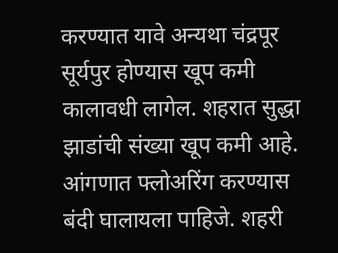करण्यात यावे अन्यथा चंद्रपूर सूर्यपुर होण्यास खूप कमी कालावधी लागेल. शहरात सुद्धा झाडांची संख्या खूप कमी आहे. आंगणात फ्लोअरिंग करण्यास बंदी घालायला पाहिजे. शहरी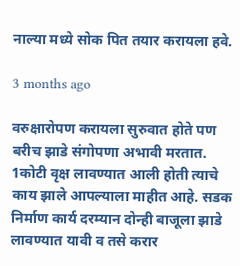नाल्या मध्ये सोक पित तयार करायला हवे.

3 months ago

वरुक्षारोपण करायला सुरुवात होते पण बरीच झाडे संगोपणा अभावी मरतात. 1कोटी वृक्ष लावण्यात आली होती त्याचे काय झाले आपल्याला माहीत आहे. सडक निर्माण कार्य दरम्यान दोन्ही बाजूला झाडे लावण्यात यावी व तसे करार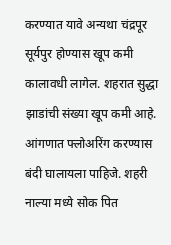करण्यात यावे अन्यथा चंद्रपूर सूर्यपुर होण्यास खूप कमी कालावधी लागेल. शहरात सुद्धा झाडांची संख्या खूप कमी आहे. आंगणात फ्लोअरिंग करण्यास बंदी घालायला पाहिजे. शहरी नाल्या मध्ये सोक पित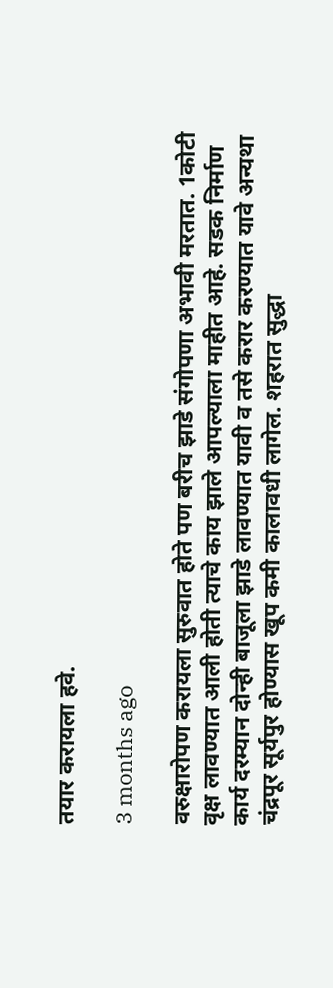तयार करायला हवे.

3 months ago

वरुक्षारोपण करायला सुरुवात होते पण बरीच झाडे संगोपणा अभावी मरतात. 1कोटी वृक्ष लावण्यात आली होती त्याचे काय झाले आपल्याला माहीत आहे. सडक निर्माण कार्य दरम्यान दोन्ही बाजूला झाडे लावण्यात यावी व तसे करार करण्यात यावे अन्यथा चंद्रपूर सूर्यपुर होण्यास खूप कमी कालावधी लागेल. शहरात सुद्धा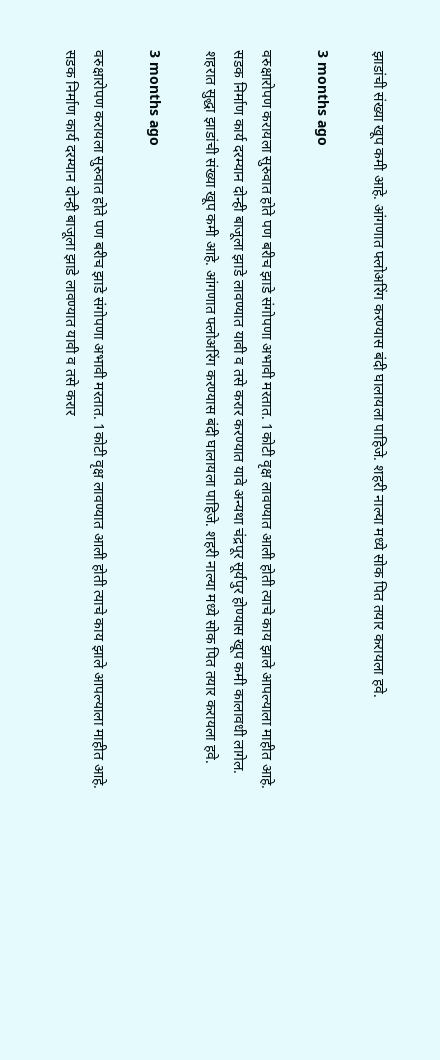झाडांची संख्या खूप कमी आहे. आंगणात फ्लोअरिंग करण्यास बंदी घालायला पाहिजे. शहरी नाल्या मध्ये सोक पित तयार करायला हवे.

3 months ago

वरुक्षारोपण करायला सुरुवात होते पण बरीच झाडे संगोपणा अभावी मरतात. 1कोटी वृक्ष लावण्यात आली होती त्याचे काय झाले आपल्याला माहीत आहे. सडक निर्माण कार्य दरम्यान दोन्ही बाजूला झाडे लावण्यात यावी व तसे करार करण्यात यावे अन्यथा चंद्रपूर सूर्यपुर होण्यास खूप कमी कालावधी लागेल. शहरात सुद्धा झाडांची संख्या खूप कमी आहे. आंगणात फ्लोअरिंग करण्यास बंदी घालायला पाहिजे. शहरी नाल्या मध्ये सोक पित तयार करायला हवे.

3 months ago

वरुक्षारोपण करायला सुरुवात होते पण बरीच झाडे संगोपणा अभावी मरतात. 1कोटी वृक्ष लावण्यात आली होती त्याचे काय झाले आपल्याला माहीत आहे. सडक निर्माण कार्य दरम्यान दोन्ही बाजूला झाडे लावण्यात यावी व तसे करार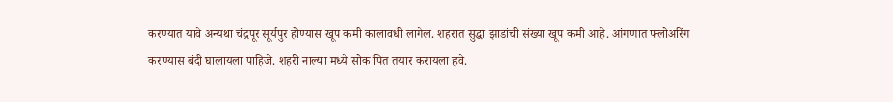करण्यात यावे अन्यथा चंद्रपूर सूर्यपुर होण्यास खूप कमी कालावधी लागेल. शहरात सुद्धा झाडांची संख्या खूप कमी आहे. आंगणात फ्लोअरिंग करण्यास बंदी घालायला पाहिजे. शहरी नाल्या मध्ये सोक पित तयार करायला हवे.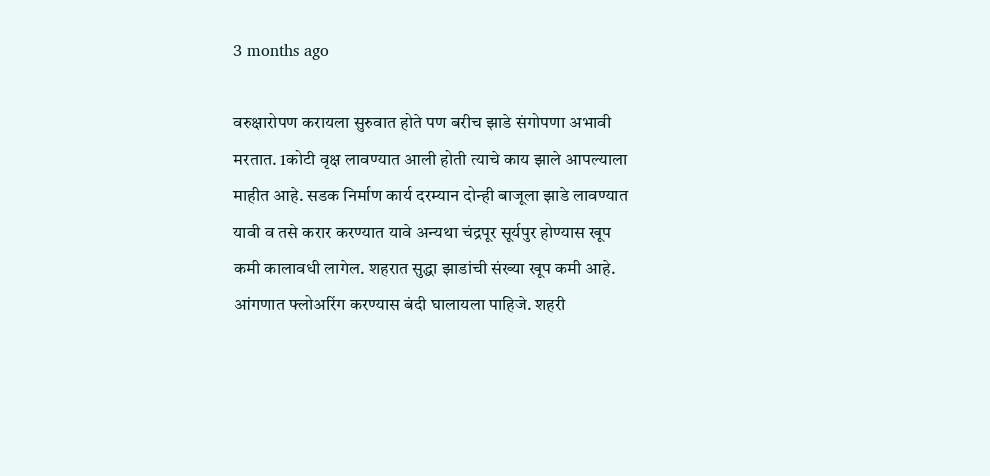3 months ago

वरुक्षारोपण करायला सुरुवात होते पण बरीच झाडे संगोपणा अभावी मरतात. 1कोटी वृक्ष लावण्यात आली होती त्याचे काय झाले आपल्याला माहीत आहे. सडक निर्माण कार्य दरम्यान दोन्ही बाजूला झाडे लावण्यात यावी व तसे करार करण्यात यावे अन्यथा चंद्रपूर सूर्यपुर होण्यास खूप कमी कालावधी लागेल. शहरात सुद्धा झाडांची संख्या खूप कमी आहे. आंगणात फ्लोअरिंग करण्यास बंदी घालायला पाहिजे. शहरी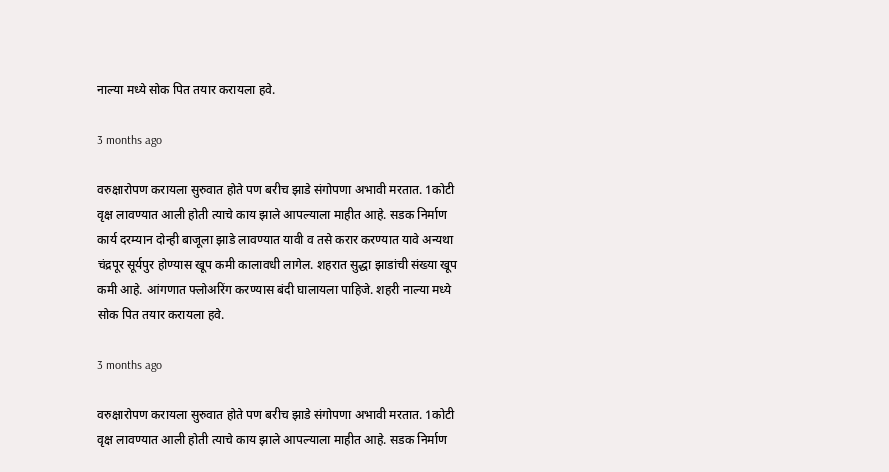नाल्या मध्ये सोक पित तयार करायला हवे.

3 months ago

वरुक्षारोपण करायला सुरुवात होते पण बरीच झाडे संगोपणा अभावी मरतात. 1कोटी वृक्ष लावण्यात आली होती त्याचे काय झाले आपल्याला माहीत आहे. सडक निर्माण कार्य दरम्यान दोन्ही बाजूला झाडे लावण्यात यावी व तसे करार करण्यात यावे अन्यथा चंद्रपूर सूर्यपुर होण्यास खूप कमी कालावधी लागेल. शहरात सुद्धा झाडांची संख्या खूप कमी आहे. आंगणात फ्लोअरिंग करण्यास बंदी घालायला पाहिजे. शहरी नाल्या मध्ये सोक पित तयार करायला हवे.

3 months ago

वरुक्षारोपण करायला सुरुवात होते पण बरीच झाडे संगोपणा अभावी मरतात. 1कोटी वृक्ष लावण्यात आली होती त्याचे काय झाले आपल्याला माहीत आहे. सडक निर्माण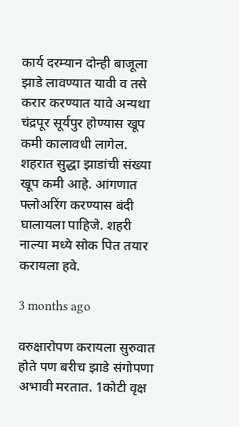कार्य दरम्यान दोन्ही बाजूला झाडे लावण्यात यावी व तसे करार करण्यात यावे अन्यथा चंद्रपूर सूर्यपुर होण्यास खूप कमी कालावधी लागेल. शहरात सुद्धा झाडांची संख्या खूप कमी आहे. आंगणात फ्लोअरिंग करण्यास बंदी घालायला पाहिजे. शहरी नाल्या मध्ये सोक पित तयार करायला हवे.

3 months ago

वरुक्षारोपण करायला सुरुवात होते पण बरीच झाडे संगोपणा अभावी मरतात. 1कोटी वृक्ष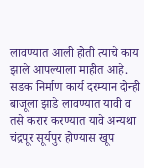लावण्यात आली होती त्याचे काय झाले आपल्याला माहीत आहे. सडक निर्माण कार्य दरम्यान दोन्ही बाजूला झाडे लावण्यात यावी व तसे करार करण्यात यावे अन्यथा चंद्रपूर सूर्यपुर होण्यास खूप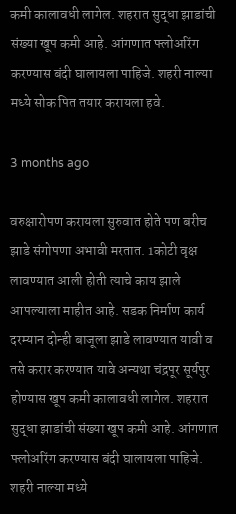कमी कालावधी लागेल. शहरात सुद्धा झाडांची संख्या खूप कमी आहे. आंगणात फ्लोअरिंग करण्यास बंदी घालायला पाहिजे. शहरी नाल्या मध्ये सोक पित तयार करायला हवे.

3 months ago

वरुक्षारोपण करायला सुरुवात होते पण बरीच झाडे संगोपणा अभावी मरतात. 1कोटी वृक्ष लावण्यात आली होती त्याचे काय झाले आपल्याला माहीत आहे. सडक निर्माण कार्य दरम्यान दोन्ही बाजूला झाडे लावण्यात यावी व तसे करार करण्यात यावे अन्यथा चंद्रपूर सूर्यपुर होण्यास खूप कमी कालावधी लागेल. शहरात सुद्धा झाडांची संख्या खूप कमी आहे. आंगणात फ्लोअरिंग करण्यास बंदी घालायला पाहिजे. शहरी नाल्या मध्ये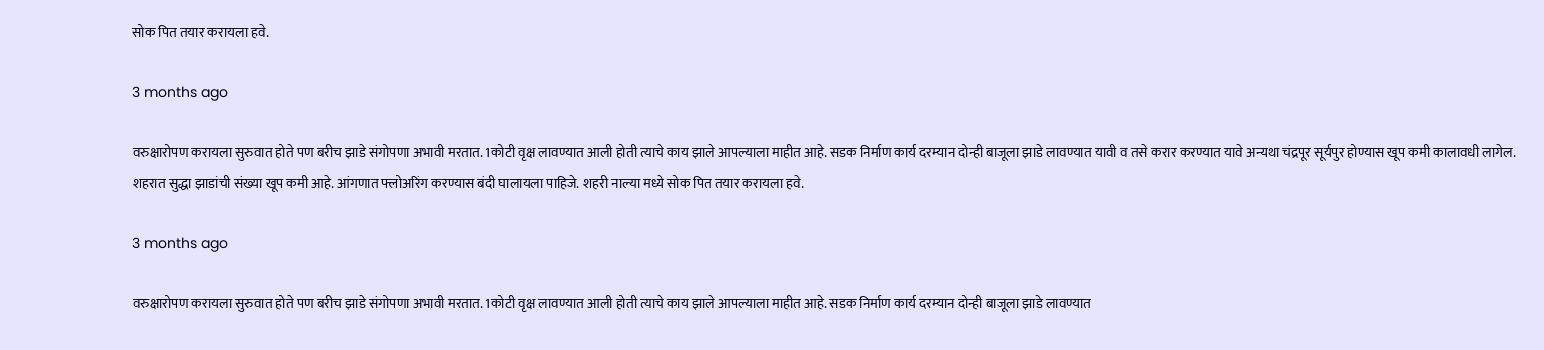सोक पित तयार करायला हवे.

3 months ago

वरुक्षारोपण करायला सुरुवात होते पण बरीच झाडे संगोपणा अभावी मरतात. 1कोटी वृक्ष लावण्यात आली होती त्याचे काय झाले आपल्याला माहीत आहे. सडक निर्माण कार्य दरम्यान दोन्ही बाजूला झाडे लावण्यात यावी व तसे करार करण्यात यावे अन्यथा चंद्रपूर सूर्यपुर होण्यास खूप कमी कालावधी लागेल. शहरात सुद्धा झाडांची संख्या खूप कमी आहे. आंगणात फ्लोअरिंग करण्यास बंदी घालायला पाहिजे. शहरी नाल्या मध्ये सोक पित तयार करायला हवे.

3 months ago

वरुक्षारोपण करायला सुरुवात होते पण बरीच झाडे संगोपणा अभावी मरतात. 1कोटी वृक्ष लावण्यात आली होती त्याचे काय झाले आपल्याला माहीत आहे. सडक निर्माण कार्य दरम्यान दोन्ही बाजूला झाडे लावण्यात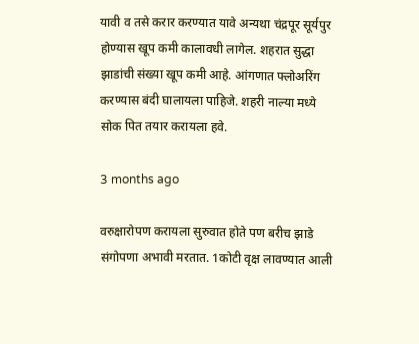यावी व तसे करार करण्यात यावे अन्यथा चंद्रपूर सूर्यपुर होण्यास खूप कमी कालावधी लागेल. शहरात सुद्धा झाडांची संख्या खूप कमी आहे. आंगणात फ्लोअरिंग करण्यास बंदी घालायला पाहिजे. शहरी नाल्या मध्ये सोक पित तयार करायला हवे.

3 months ago

वरुक्षारोपण करायला सुरुवात होते पण बरीच झाडे संगोपणा अभावी मरतात. 1कोटी वृक्ष लावण्यात आली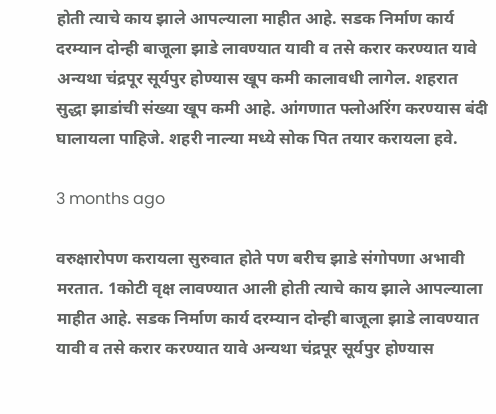होती त्याचे काय झाले आपल्याला माहीत आहे. सडक निर्माण कार्य दरम्यान दोन्ही बाजूला झाडे लावण्यात यावी व तसे करार करण्यात यावे अन्यथा चंद्रपूर सूर्यपुर होण्यास खूप कमी कालावधी लागेल. शहरात सुद्धा झाडांची संख्या खूप कमी आहे. आंगणात फ्लोअरिंग करण्यास बंदी घालायला पाहिजे. शहरी नाल्या मध्ये सोक पित तयार करायला हवे.

3 months ago

वरुक्षारोपण करायला सुरुवात होते पण बरीच झाडे संगोपणा अभावी मरतात. 1कोटी वृक्ष लावण्यात आली होती त्याचे काय झाले आपल्याला माहीत आहे. सडक निर्माण कार्य दरम्यान दोन्ही बाजूला झाडे लावण्यात यावी व तसे करार करण्यात यावे अन्यथा चंद्रपूर सूर्यपुर होण्यास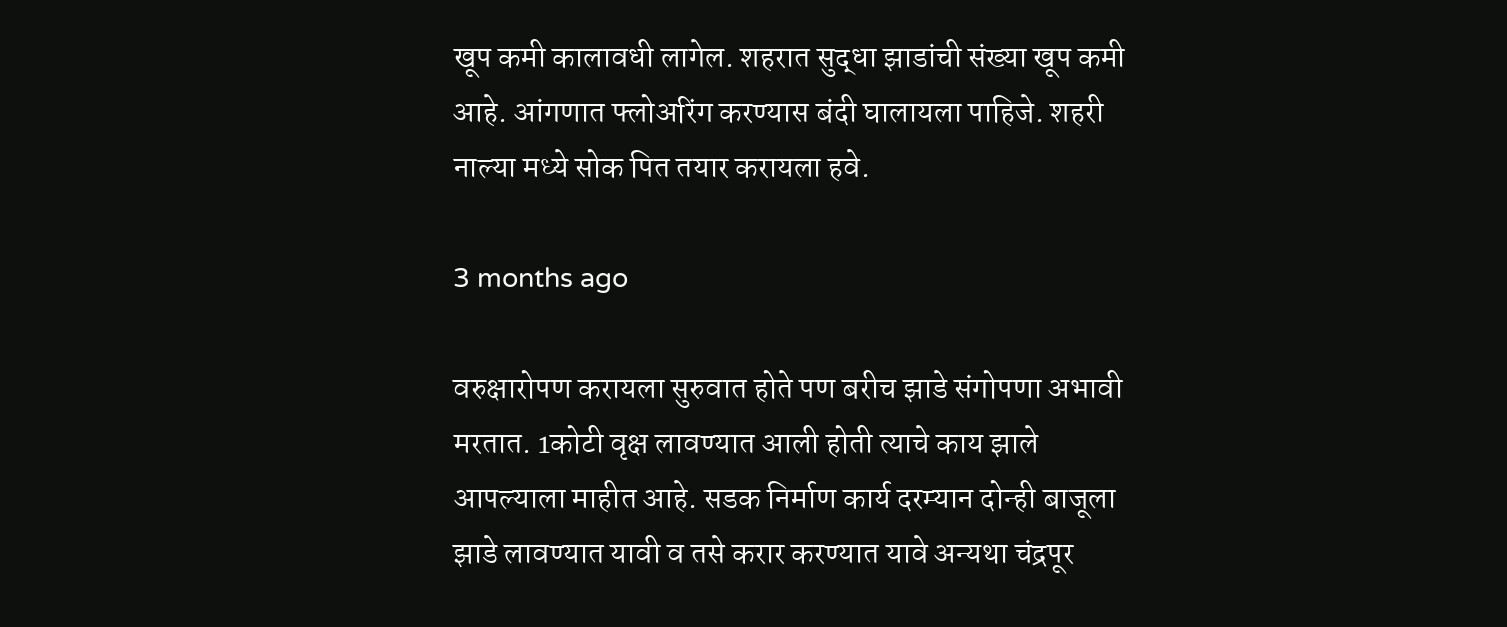खूप कमी कालावधी लागेल. शहरात सुद्धा झाडांची संख्या खूप कमी आहे. आंगणात फ्लोअरिंग करण्यास बंदी घालायला पाहिजे. शहरी नाल्या मध्ये सोक पित तयार करायला हवे.

3 months ago

वरुक्षारोपण करायला सुरुवात होते पण बरीच झाडे संगोपणा अभावी मरतात. 1कोटी वृक्ष लावण्यात आली होती त्याचे काय झाले आपल्याला माहीत आहे. सडक निर्माण कार्य दरम्यान दोन्ही बाजूला झाडे लावण्यात यावी व तसे करार करण्यात यावे अन्यथा चंद्रपूर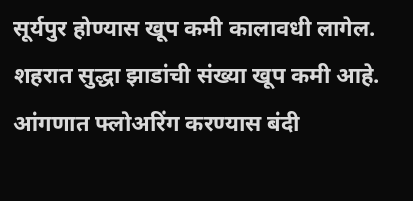सूर्यपुर होण्यास खूप कमी कालावधी लागेल. शहरात सुद्धा झाडांची संख्या खूप कमी आहे. आंगणात फ्लोअरिंग करण्यास बंदी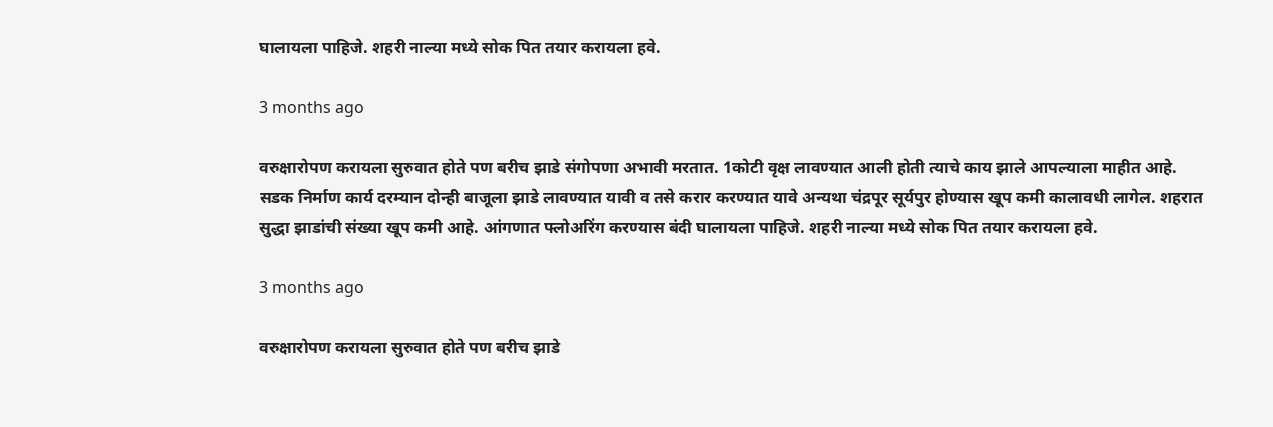घालायला पाहिजे. शहरी नाल्या मध्ये सोक पित तयार करायला हवे.

3 months ago

वरुक्षारोपण करायला सुरुवात होते पण बरीच झाडे संगोपणा अभावी मरतात. 1कोटी वृक्ष लावण्यात आली होती त्याचे काय झाले आपल्याला माहीत आहे. सडक निर्माण कार्य दरम्यान दोन्ही बाजूला झाडे लावण्यात यावी व तसे करार करण्यात यावे अन्यथा चंद्रपूर सूर्यपुर होण्यास खूप कमी कालावधी लागेल. शहरात सुद्धा झाडांची संख्या खूप कमी आहे. आंगणात फ्लोअरिंग करण्यास बंदी घालायला पाहिजे. शहरी नाल्या मध्ये सोक पित तयार करायला हवे.

3 months ago

वरुक्षारोपण करायला सुरुवात होते पण बरीच झाडे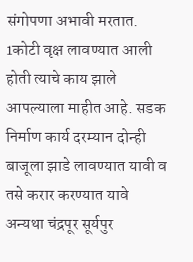संगोपणा अभावी मरतात. 1कोटी वृक्ष लावण्यात आली होती त्याचे काय झाले आपल्याला माहीत आहे. सडक निर्माण कार्य दरम्यान दोन्ही बाजूला झाडे लावण्यात यावी व तसे करार करण्यात यावे अन्यथा चंद्रपूर सूर्यपुर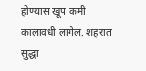होण्यास खूप कमी कालावधी लागेल. शहरात सुद्धा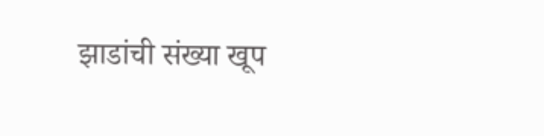झाडांची संख्या खूप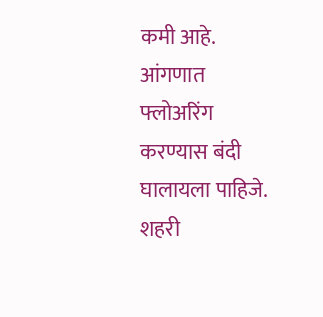कमी आहे. आंगणात फ्लोअरिंग करण्यास बंदी घालायला पाहिजे. शहरी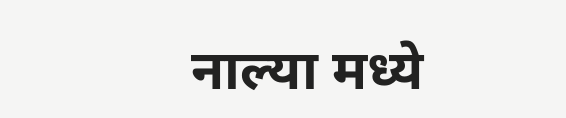नाल्या मध्ये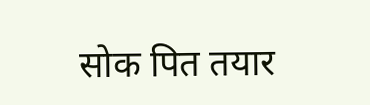सोक पित तयार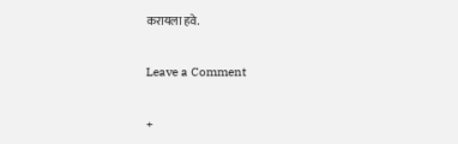करायला हवे.

Leave a Comment

+